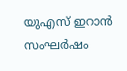യുഎസ് ഇറാൻ സംഘർഷം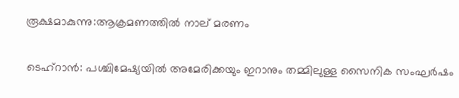രൂക്ഷമാകുന്നു:ആക്രമണത്തിൽ നാല് മരണം

ടെഹ്റാൻ: പശ്ചിമേഷ്യയിൽ അമേരിക്കയും ഇറാനും തമ്മിലുള്ള സൈനിക സംഘർഷം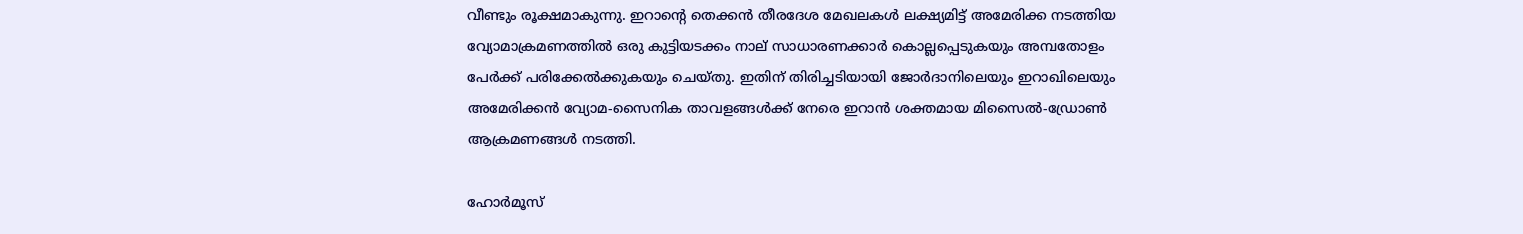വീണ്ടും രൂക്ഷമാകുന്നു. ഇറാന്‍റെ തെക്കൻ തീരദേശ മേഖലകൾ ലക്ഷ്യമിട്ട് അമേരിക്ക നടത്തിയ വ്യോമാക്രമണത്തിൽ ഒരു കുട്ടിയടക്കം നാല് സാധാരണക്കാർ കൊല്ലപ്പെടുകയും അമ്പതോളം പേർക്ക് പരിക്കേൽക്കുകയും ചെയ്തു. ഇതിന് തിരിച്ചടിയായി ജോർദാനിലെയും ഇറാഖിലെയും അമേരിക്കൻ വ്യോമ-സൈനിക താവളങ്ങൾക്ക് നേരെ ഇറാൻ ശക്തമായ മിസൈൽ-ഡ്രോൺ ആക്രമണങ്ങൾ നടത്തി.

ഹോർമൂസ്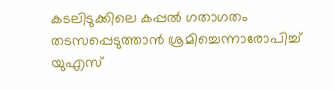കടലിടുക്കിലെ കപ്പൽ ഗതാഗതം തടസപ്പെടുത്താൻ ശ്രമിച്ചെന്നാരോപിച്ച് യുഎസ്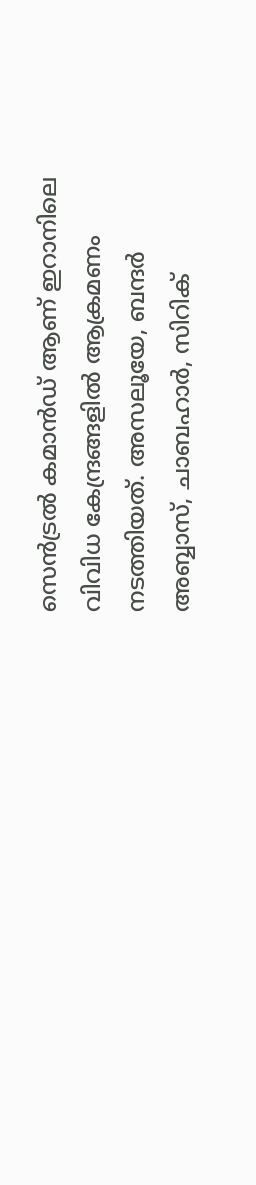സെൻട്രൽ കമാൻഡ് ആണ് ഇറാനിലെ വിവിധ കേന്ദ്രങ്ങളിൽ ആക്രമണം നടത്തിയത്. അസലൂയേ, ബന്ദർ അബ്ബാസ്, ചാബഹാർ, സിറിക്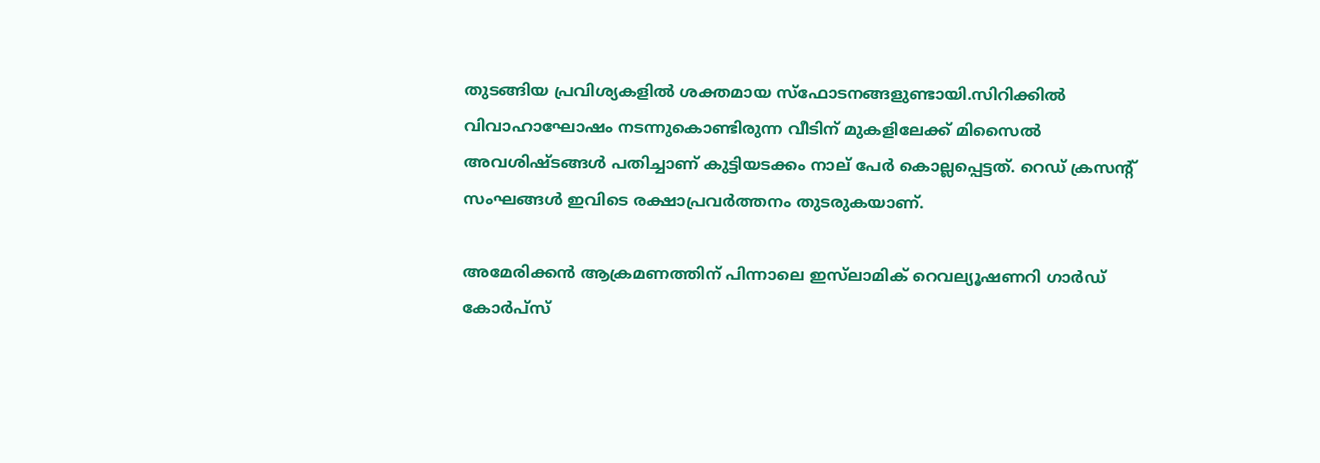തുടങ്ങിയ പ്രവിശ്യകളിൽ ശക്തമായ സ്ഫോടനങ്ങളുണ്ടായി.സിറിക്കിൽ വിവാഹാഘോഷം നടന്നുകൊണ്ടിരുന്ന വീടിന് മുകളിലേക്ക് മിസൈൽ അവശിഷ്ടങ്ങൾ പതിച്ചാണ് കുട്ടിയടക്കം നാല് പേർ കൊല്ലപ്പെട്ടത്. റെഡ് ക്രസന്‍റ് സംഘങ്ങൾ ഇവിടെ രക്ഷാപ്രവർത്തനം തുടരുകയാണ്.

അമേരിക്കൻ ആക്രമണത്തിന് പിന്നാലെ ഇസ്‌ലാമിക് റെവല്യൂഷണറി ഗാർഡ് കോർപ്സ്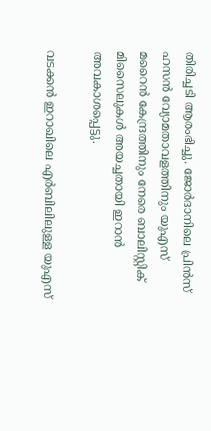തിരിച്ചടി ആരംഭിച്ചു. ജോർദാനിലെ പ്രിൻസ് ഹസൻ വ്യോമതാവളത്തിനും യുഎസ് മറൈൻ കേന്ദ്രത്തിനും നേരെ ബാലിസ്റ്റിക് മിസൈലുകൾ അയച്ചതായി ഇറാൻ അവകാശപ്പെട്ടു.

വടക്കൻ ഇറാഖിലെ എർബിലിലുള്ള യുഎസ്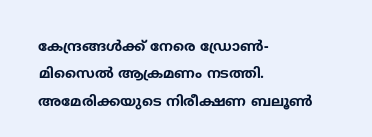കേന്ദ്രങ്ങൾക്ക് നേരെ ഡ്രോൺ-മിസൈൽ ആക്രമണം നടത്തി. അമേരിക്കയുടെ നിരീക്ഷണ ബലൂൺ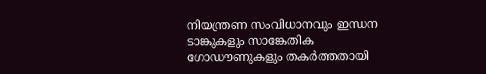നിയന്ത്രണ സംവിധാനവും ഇന്ധന ടാങ്കുകളും സാങ്കേതിക ഗോഡൗണുകളും തകർത്തതായി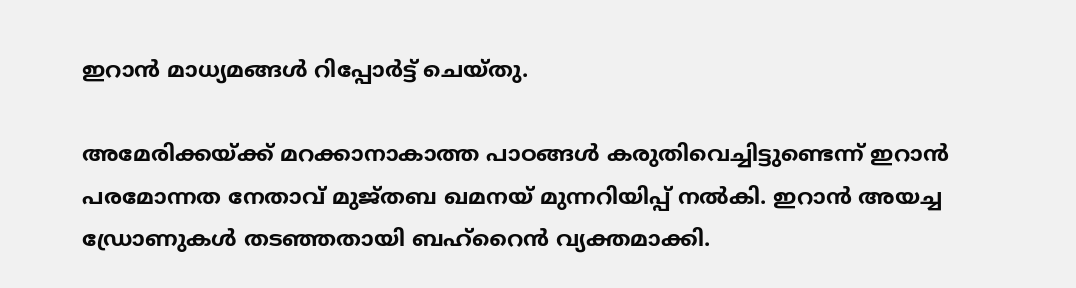ഇറാൻ മാധ്യമങ്ങൾ റിപ്പോർട്ട് ചെയ്തു.

അമേരിക്കയ്ക്ക് മറക്കാനാകാത്ത പാഠങ്ങൾ കരുതിവെച്ചിട്ടുണ്ടെന്ന് ഇറാൻ പരമോന്നത നേതാവ് മുജ്തബ ഖമനയ് മുന്നറിയിപ്പ് നൽകി. ഇറാൻ അയച്ച ഡ്രോണുകൾ തടഞ്ഞതായി ബഹ്‌റൈൻ വ്യക്തമാക്കി.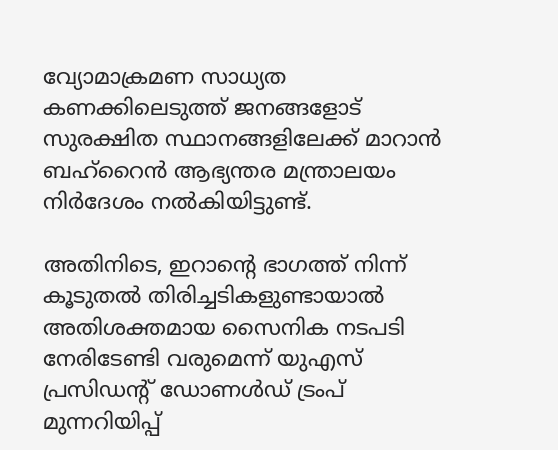വ്യോമാക്രമണ സാധ്യത കണക്കിലെടുത്ത് ജനങ്ങളോട് സുരക്ഷിത സ്ഥാനങ്ങളിലേക്ക് മാറാൻ ബഹ്‌റൈൻ ആഭ്യന്തര മന്ത്രാലയം നിർദേശം നൽകിയിട്ടുണ്ട്.

അതിനിടെ, ഇറാന്‍റെ ഭാഗത്ത് നിന്ന് കൂടുതൽ തിരിച്ചടികളുണ്ടായാൽ അതിശക്തമായ സൈനിക നടപടി നേരിടേണ്ടി വരുമെന്ന് യുഎസ് പ്രസിഡന്‍റ് ഡോണൾഡ് ട്രംപ് മുന്നറിയിപ്പ്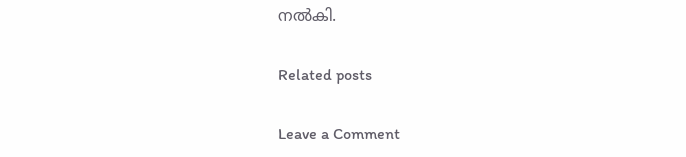നൽകി.

Related posts

Leave a Comment